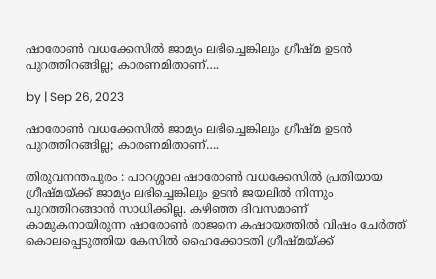ഷാരോൺ വധക്കേസിൽ ജാമ്യം ലഭിച്ചെങ്കിലും ഗ്രീഷ്മ ഉടൻ പുറത്തിറങ്ങില്ല; കാരണമിതാണ്….

by | Sep 26, 2023

ഷാരോൺ വധക്കേസിൽ ജാമ്യം ലഭിച്ചെങ്കിലും ഗ്രീഷ്മ ഉടൻ പുറത്തിറങ്ങില്ല; കാരണമിതാണ്….

തിരുവനന്തപുരം : പാറശ്ശാല ഷാരോൺ വധക്കേസിൽ പ്രതിയായ ഗ്രീഷ്മയ്ക്ക് ജാമ്യം ലഭിച്ചെങ്കിലും ഉടൻ ജയലിൽ നിന്നും പുറത്തിറങ്ങാൻ സാധിക്കില്ല. കഴിഞ്ഞ ദിവസമാണ് കാമുകനായിരുന്ന ഷാരോൺ രാജനെ കഷായത്തിൽ വിഷം ചേർത്ത് കൊലപ്പെടുത്തിയ കേസിൽ ഹൈക്കോടതി ഗ്രീഷ്മയ്ക്ക്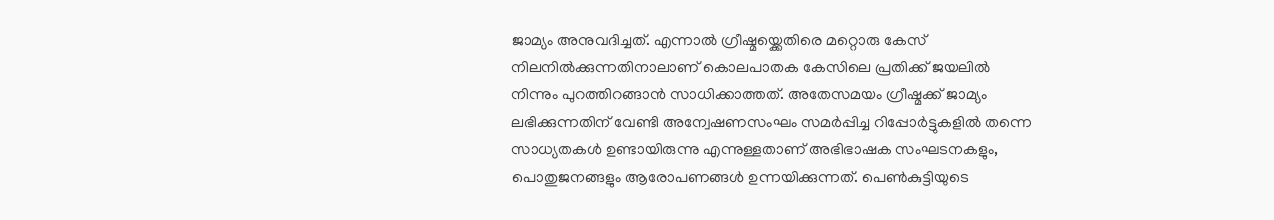ജാമ്യം അനുവദിച്ചത്. എന്നാൽ ഗ്രീഷ്മയ്ക്കെതിരെ മറ്റൊരു കേസ് നിലനിൽക്കുന്നതിനാലാണ് കൊലപാതക കേസിലെ പ്രതിക്ക് ജയലിൽ നിന്നും പുറത്തിറങ്ങാൻ സാധിക്കാത്തത്. അതേസമയം ഗ്രീഷ്മക്ക് ജാമ്യം ലഭിക്കുന്നതിന് വേണ്ടി അന്വേഷണസംഘം സമർപ്പിച്ച റിപ്പോർട്ടുകളിൽ തന്നെ സാധ്യതകൾ ഉണ്ടായിരുന്നു എന്നുള്ളതാണ് അഭിഭാഷക സംഘടനകളും, പൊതുജനങ്ങളും ആരോപണങ്ങൾ ഉന്നയിക്കുന്നത്. പെൺകുട്ടിയുടെ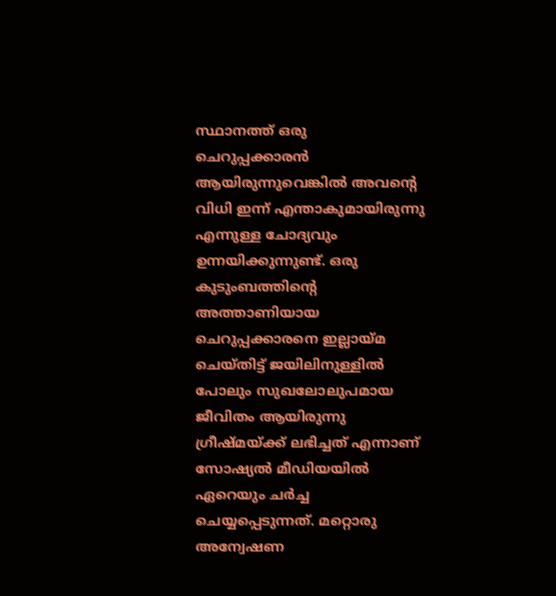സ്ഥാനത്ത് ഒരു ചെറുപ്പക്കാരൻ ആയിരുന്നുവെങ്കിൽ അവന്റെ വിധി ഇന്ന് എന്താകുമായിരുന്നു എന്നുള്ള ചോദ്യവും ഉന്നയിക്കുന്നുണ്ട്. ഒരു കുടുംബത്തിന്റെ അത്താണിയായ ചെറുപ്പക്കാരനെ ഇല്ലായ്മ ചെയ്തിട്ട് ജയിലിനുള്ളിൽ പോലും സുഖലോലുപമായ ജീവിതം ആയിരുന്നു ഗ്രീഷ്മയ്ക്ക് ലഭിച്ചത് എന്നാണ് സോഷ്യൽ മീഡിയയിൽ ഏറെയും ചർച്ച ചെയ്യപ്പെടുന്നത്. മറ്റൊരു അന്വേഷണ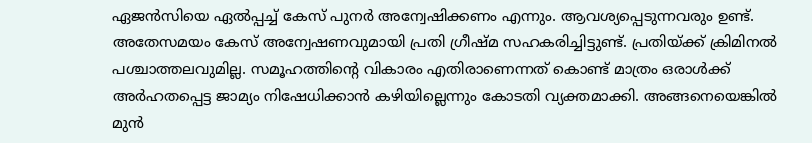ഏജൻസിയെ ഏൽപ്പച്ച് കേസ് പുനർ അന്വേഷിക്കണം എന്നും. ആവശ്യപ്പെടുന്നവരും ഉണ്ട്. അതേസമയം കേസ് അന്വേഷണവുമായി പ്രതി ഗ്രീഷ്മ സഹകരിച്ചിട്ടുണ്ട്. പ്രതിയ്ക്ക് ക്രിമിനൽ പശ്ചാത്തലവുമില്ല. സമൂഹത്തിന്റെ വികാരം എതിരാണെന്നത് കൊണ്ട് മാത്രം ഒരാൾക്ക് അർഹതപ്പെട്ട ജാമ്യം നിഷേധിക്കാൻ കഴിയില്ലെന്നും കോടതി വ്യക്തമാക്കി. അങ്ങനെയെങ്കിൽ മുൻ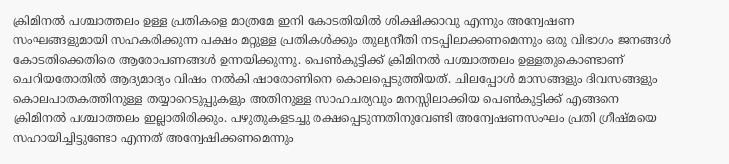ക്രിമിനൽ പശ്ചാത്തലം ഉള്ള പ്രതികളെ മാത്രമേ ഇനി കോടതിയിൽ ശിക്ഷിക്കാവു എന്നും അന്വേഷണ സംഘങ്ങളുമായി സഹകരിക്കുന്ന പക്ഷം മറ്റുള്ള പ്രതികൾക്കും തുല്യനീതി നടപ്പിലാക്കണമെന്നും ഒരു വിഭാഗം ജനങ്ങൾ കോടതിക്കെതിരെ ആരോപണങ്ങൾ ഉന്നയിക്കുന്നു. പെൺകുട്ടിക്ക് ക്രിമിനൽ പശ്ചാത്തലം ഉള്ളതുകൊണ്ടാണ് ചെറിയതോതിൽ ആദ്യമാദ്യം വിഷം നൽകി ഷാരോണിനെ കൊലപ്പെടുത്തിയത്. ചിലപ്പോൾ മാസങ്ങളും ദിവസങ്ങളും കൊലപാതകത്തിനുള്ള തയ്യാറെടുപ്പുകളും അതിനുള്ള സാഹചര്യവും മനസ്സിലാക്കിയ പെൺകുട്ടിക്ക് എങ്ങനെ ക്രിമിനൽ പശ്ചാത്തലം ഇല്ലാതിരിക്കും. പഴുതുകളടച്ചു രക്ഷപ്പെടുന്നതിനുവേണ്ടി അന്വേഷണസംഘം പ്രതി ഗ്രീഷ്മയെ സഹായിച്ചിട്ടുണ്ടോ എന്നത് അന്വേഷിക്കണമെന്നും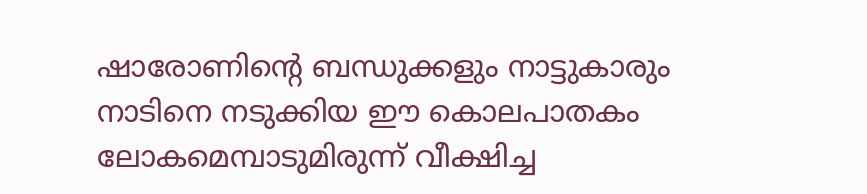ഷാരോണിന്റെ ബന്ധുക്കളും നാട്ടുകാരും നാടിനെ നടുക്കിയ ഈ കൊലപാതകം ലോകമെമ്പാടുമിരുന്ന് വീക്ഷിച്ച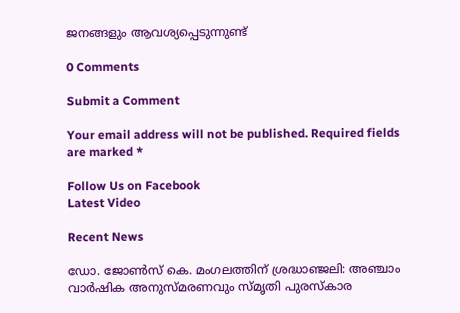ജനങ്ങളും ആവശ്യപ്പെടുന്നുണ്ട്

0 Comments

Submit a Comment

Your email address will not be published. Required fields are marked *

Follow Us on Facebook
Latest Video

Recent News

ഡോ. ജോൺസ് കെ. മംഗലത്തിന് ശ്രദ്ധാഞ്ജലി: അഞ്ചാം വാർഷിക അനുസ്മരണവും സ്മൃതി പുരസ്‌കാര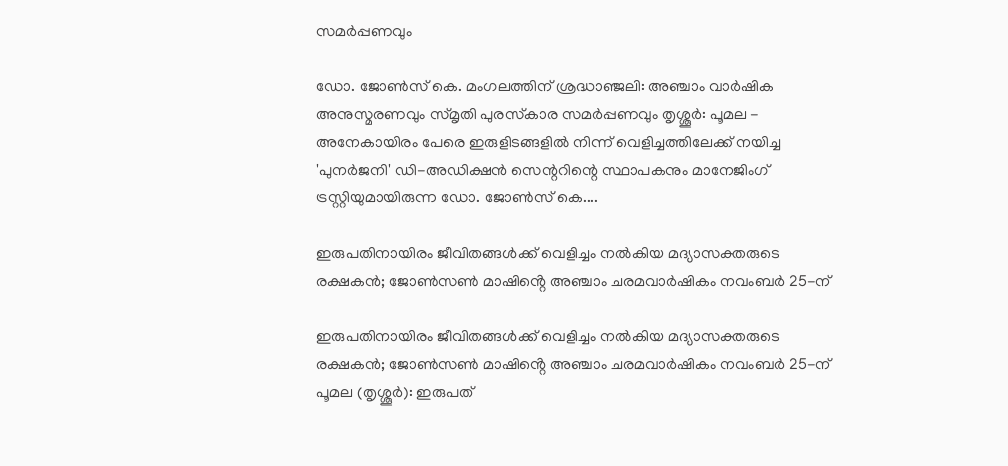സമർപ്പണവും

ഡോ. ജോൺസ് കെ. മംഗലത്തിന് ശ്രദ്ധാഞ്ജലി: അഞ്ചാം വാർഷിക അനുസ്മരണവും സ്മൃതി പുരസ്‌കാര സമർപ്പണവും തൃശ്ശൂർ: പൂമല - അനേകായിരം പേരെ ഇരുളിടങ്ങളിൽ നിന്ന് വെളിച്ചത്തിലേക്ക് നയിച്ച 'പുനർജനി' ഡി-അഡിക്ഷൻ സെന്ററിന്റെ സ്ഥാപകനും മാനേജിംഗ് ട്രസ്റ്റിയുമായിരുന്ന ഡോ. ജോൺസ് കെ....

ഇരുപതിനായിരം ജീവിതങ്ങൾക്ക് വെളിച്ചം നൽകിയ മദ്യാസക്തരുടെ രക്ഷകൻ; ജോൺസൺ മാഷിൻ്റെ അഞ്ചാം ചരമവാർഷികം നവംബർ 25-ന്

ഇരുപതിനായിരം ജീവിതങ്ങൾക്ക് വെളിച്ചം നൽകിയ മദ്യാസക്തരുടെ രക്ഷകൻ; ജോൺസൺ മാഷിൻ്റെ അഞ്ചാം ചരമവാർഷികം നവംബർ 25-ന് പൂമല (തൃശ്ശൂർ): ഇരുപത്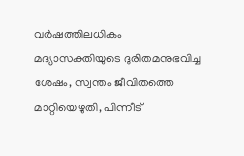വർഷത്തിലധികം മദ്യാസക്തിയുടെ ദുരിതമനുഭവിച്ച ശേഷം, സ്വന്തം ജീവിതത്തെ മാറ്റിയെഴുതി, പിന്നീട്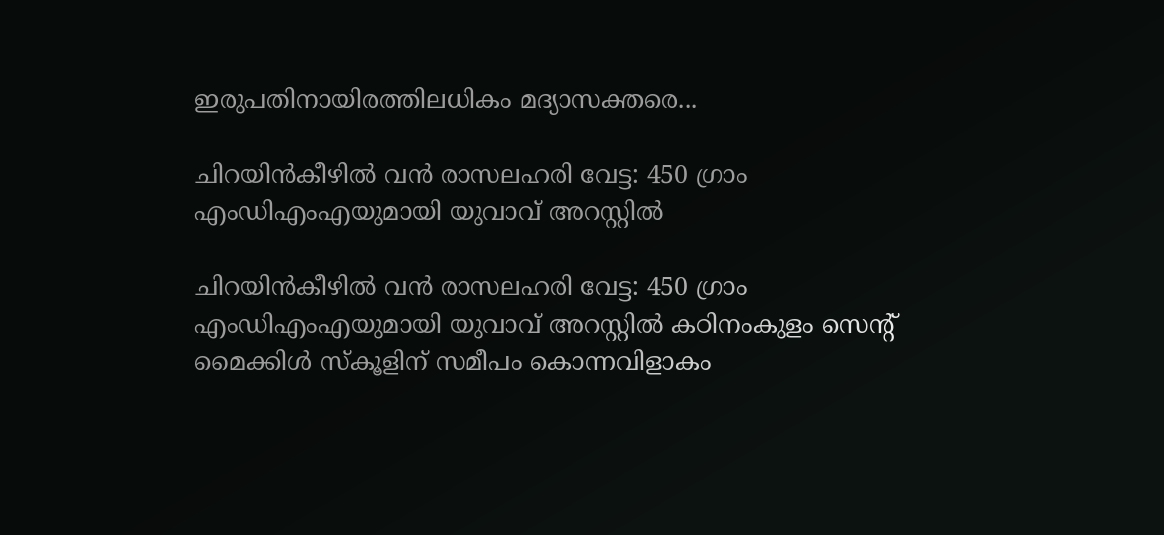ഇരുപതിനായിരത്തിലധികം മദ്യാസക്തരെ...

ചിറയിൻകീഴിൽ വൻ രാസലഹരി വേട്ട: 450 ഗ്രാം എംഡിഎംഎയുമായി യുവാവ് അറസ്റ്റിൽ

ചിറയിൻകീഴിൽ വൻ രാസലഹരി വേട്ട: 450 ഗ്രാം എംഡിഎംഎയുമായി യുവാവ് അറസ്റ്റിൽ കഠിനംകുളം സെന്റ് മൈക്കിൾ സ്‌കൂളിന് സമീപം കൊന്നവിളാകം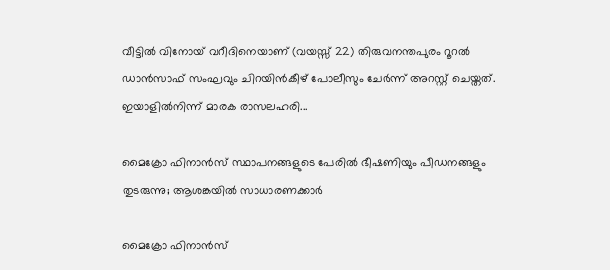വീട്ടിൽ വിനോയ് വറീദിനെയാണ് (വയസ്സ് 22) തിരുവനന്തപുരം റൂറൽ ഡാൻസാഫ് സംഘവും ചിറയിൻകീഴ് പോലീസും ചേർന്ന് അറസ്റ്റ് ചെയ്തത്. ഇയാളിൽനിന്ന് മാരക രാസലഹരി...

മൈക്രോ ഫിനാൻസ് സ്ഥാപനങ്ങളുടെ പേരിൽ ഭീഷണിയും പീഡനങ്ങളും തുടരുന്നു; ആശങ്കയിൽ സാധാരണക്കാർ

മൈക്രോ ഫിനാൻസ്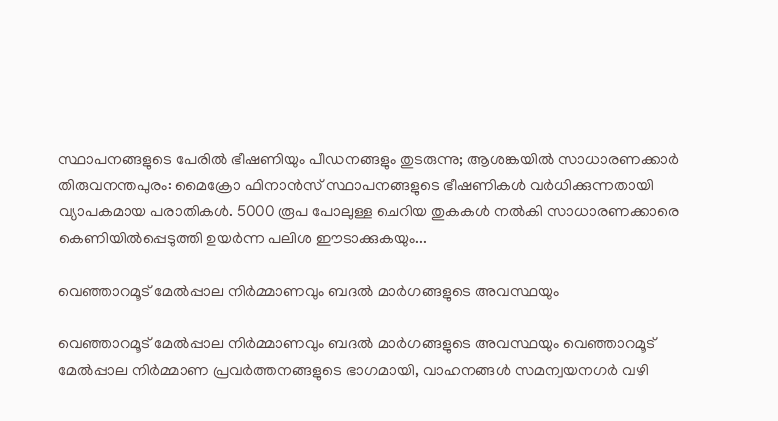സ്ഥാപനങ്ങളുടെ പേരിൽ ഭീഷണിയും പീഡനങ്ങളും തുടരുന്നു; ആശങ്കയിൽ സാധാരണക്കാർ തിരുവനന്തപുരം: മൈക്രോ ഫിനാൻസ് സ്ഥാപനങ്ങളുടെ ഭീഷണികൾ വർധിക്കുന്നതായി വ്യാപകമായ പരാതികൾ. 5000 രൂപ പോലുള്ള ചെറിയ തുകകൾ നൽകി സാധാരണക്കാരെ കെണിയിൽപ്പെടുത്തി ഉയർന്ന പലിശ ഈടാക്കുകയും...

വെഞ്ഞാറമൂട് മേൽപ്പാല നിർമ്മാണവും ബദൽ മാർഗങ്ങളുടെ അവസ്ഥയും

വെഞ്ഞാറമൂട് മേൽപ്പാല നിർമ്മാണവും ബദൽ മാർഗങ്ങളുടെ അവസ്ഥയും വെഞ്ഞാറമൂട് മേൽപ്പാല നിർമ്മാണ പ്രവർത്തനങ്ങളുടെ ഭാഗമായി, വാഹനങ്ങൾ സമന്വയനഗർ വഴി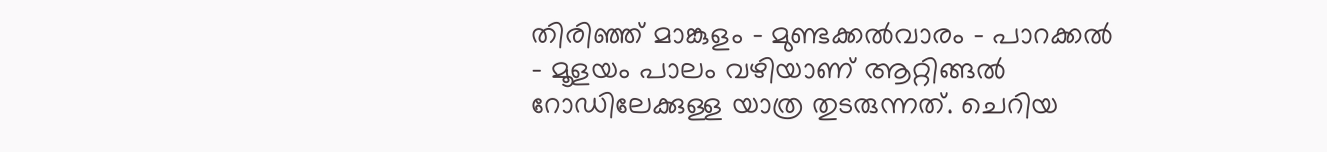തിരിഞ്ഞ് മാങ്കുളം – മുണ്ടക്കൽവാരം – പാറക്കൽ – മൂളയം പാലം വഴിയാണ് ആറ്റിങ്ങൽ റോഡിലേക്കുള്ള യാത്ര തുടരുന്നത്. ചെറിയ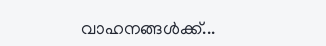വാഹനങ്ങൾക്ക്...